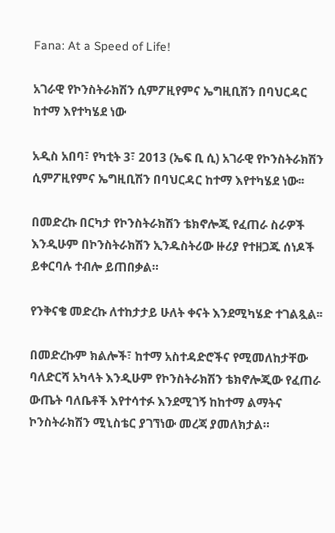Fana: At a Speed of Life!

አገራዊ የኮንስትራክሽን ሲምፖዚየምና ኤግዚቢሽን በባህርዳር ከተማ እየተካሄደ ነው

አዲስ አበባ፣ የካቲት 3፣ 2013 (ኤፍ ቢ ሲ) አገራዊ የኮንስትራክሽን ሲምፖዚየምና ኤግዚቢሽን በባህርዳር ከተማ እየተካሄደ ነው፡፡

በመድረኩ በርካታ የኮንስትራክሽን ቴክኖሎጂ የፈጠራ ስራዎች እንዲሁም በኮንስትራክሽን ኢንዱስትሪው ዙሪያ የተዘጋጁ ሰነዶች ይቀርባሉ ተብሎ ይጠበቃል።

የንቅናቄ መድረኩ ለተከታታይ ሁለት ቀናት እንደሚካሄድ ተገልጿል፡፡

በመድረኩም ክልሎች፣ ከተማ አስተዳድሮችና የሚመለከታቸው ባለድርሻ አካላት እንዲሁም የኮንስትራክሽን ቴክኖሎጂው የፈጠራ ውጤት ባለቤቶች እየተሳተፉ እንደሚገኝ ከከተማ ልማትና ኮንስትራክሽን ሚኒስቴር ያገኘነው መረጃ ያመለክታል።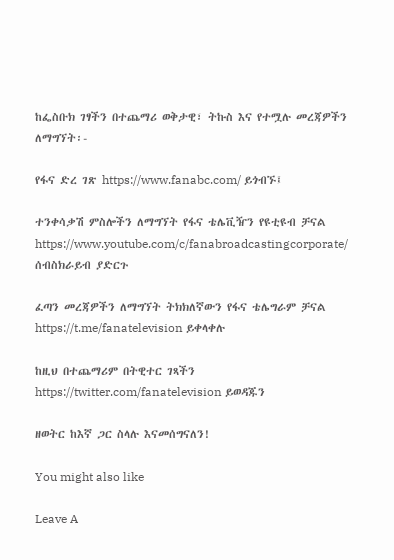ከፌስቡክ ገፃችን በተጨማሪ ወቅታዊ፣ ትኩስ እና የተሟሉ መረጃዎችን ለማግኘት፡-

የፋና ድረ ገጽ https://www.fanabc.com/ ይጎብኙ፤

ተንቀሳቃሽ ምስሎችን ለማግኘት የፋና ቴሌቪዥን የዩቲዩብ ቻናል https://www.youtube.com/c/fanabroadcastingcorporate/ ሰብስክራይብ ያድርጉ

ፈጣን መረጃዎችን ለማግኘት ትክክለኛውን የፋና ቴሌግራም ቻናል https://t.me/fanatelevision ይቀላቀሉ

ከዚህ በተጨማሪም በትዊተር ገጻችን https://twitter.com/fanatelevision ይወዳጁን

ዘወትር ከእኛ ጋር ስላሉ እናመሰግናለን!

You might also like

Leave A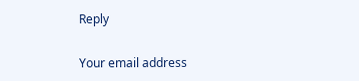Reply

Your email address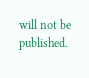will not be published.